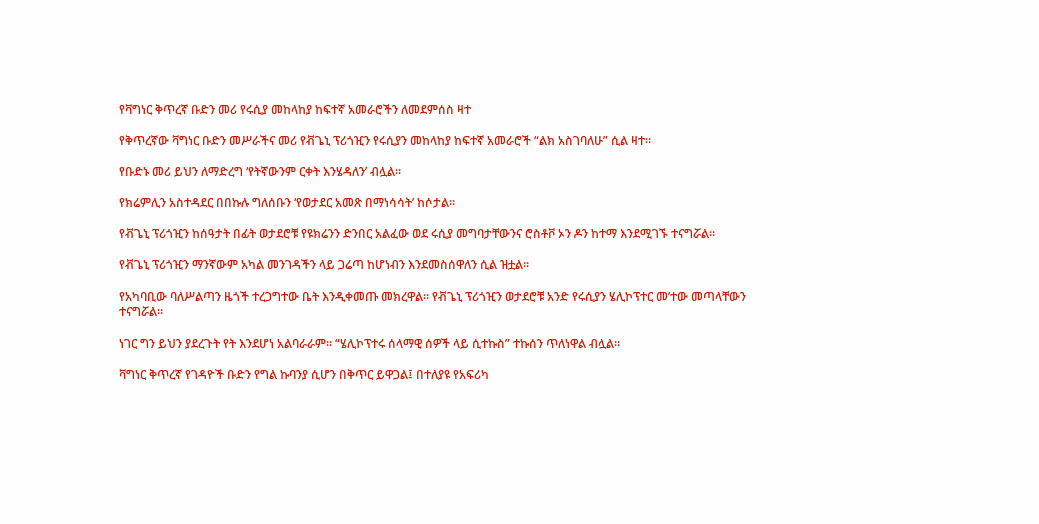የቫግነር ቅጥረኛ ቡድን መሪ የሩሲያ መከላከያ ከፍተኛ አመራሮችን ለመደምሰስ ዛተ

የቅጥረኛው ቫግነር ቡድን መሥራችና መሪ የቭጌኒ ፕሪጎዢን የሩሲያን መከላከያ ከፍተኛ አመራሮች “ልክ አስገባለሁ” ሲል ዛተ።

የቡድኑ መሪ ይህን ለማድረግ ‘የትኛውንም ርቀት እንሄዳለን’ ብሏል።

የክሬምሊን አስተዳደር በበኩሉ ግለሰቡን ‘የወታደር አመጽ በማነሳሳት’ ከሶታል።

የቭጌኒ ፕሪጎዢን ከሰዓታት በፊት ወታደሮቹ የዩክሬንን ድንበር አልፈው ወደ ሩሲያ መግባታቸውንና ሮስቶቮ ኦን ዶን ከተማ እንደሚገኙ ተናግሯል።

የቭጌኒ ፕሪጎዢን ማንኛውም አካል መንገዳችን ላይ ጋሬጣ ከሆነብን እንደመስሰዋለን ሲል ዝቷል።

የአካባቢው ባለሥልጣን ዜጎች ተረጋግተው ቤት እንዲቀመጡ መክረዋል። የቭጌኒ ፕሪጎዢን ወታደሮቹ አንድ የሩሲያን ሄሊኮፕተር መ’ተው መጣላቸውን ተናግሯል።

ነገር ግን ይህን ያደረጉት የት እንደሆነ አልባራራም። “ሄሊኮፕተሩ ሰላማዊ ሰዎች ላይ ሲተኩስ” ተኩሰን ጥለነዋል ብሏል።

ቫግነር ቅጥረኛ የገዳዮች ቡድን የግል ኩባንያ ሲሆን በቅጥር ይዋጋል፤ በተለያዩ የአፍሪካ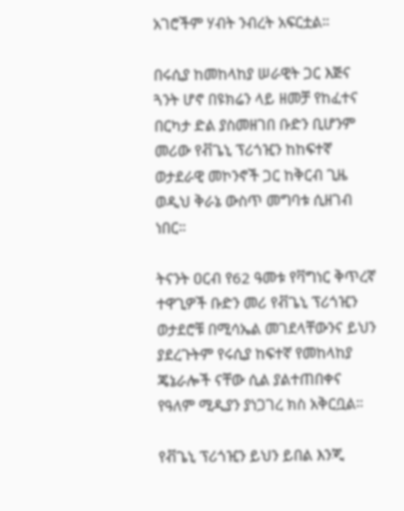አገሮችም ሃብት ንብረት አፍርቷል።

በሩሲያ ከመከላከያ ሠራዊት ጋር እጅና ጓንት ሆኖ በዩክሬን ላይ ዘመቻ የከፈተና በርካታ ድል ያስመዘገበ ቡድን ቢሆንም መሪው የቭጌኒ ፕሪጎዢን ከከፍተኛ ወታደራዊ መኮንኖች ጋር ከቅርብ ጊዜ ወዲህ ቅራኔ ውስጥ መግባቱ ሲዘገብ ነበር።

ትናንት ዐርብ የ62 ዓመቱ የቫግነር ቅጥረኛ ተዋጊዎች ቡድን መሪ የቭጌኒ ፕሪጎዢን ወታደሮቹ በሚሳኤል መገደላቸውንና ይህን ያደረጉትም የሩሲያ ከፍተኛ የመከላከያ ጄኔራሎች ናቸው ሲል ያልተጠበቀና የዓለም ሚዲያን ያነጋገረ ክስ አቅርቧል።

የቭጌኒ ፕሪጎዢን ይህን ይበል እንጂ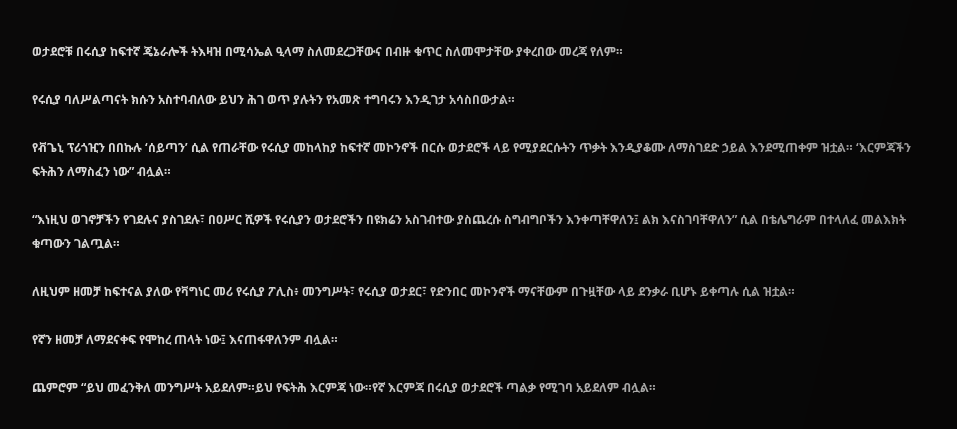ወታደሮቹ በሩሲያ ከፍተኛ ጄኔራሎች ትእዛዝ በሚሳኤል ዒላማ ስለመደረጋቸውና በብዙ ቁጥር ስለመሞታቸው ያቀረበው መረጃ የለም።

የሩሲያ ባለሥልጣናት ክሱን አስተባብለው ይህን ሕገ ወጥ ያሉትን የአመጽ ተግባሩን እንዲገታ አሳስበውታል።

የቭጌኒ ፕሪጎዢን በበኩሉ ‘ሰይጣን’ ሲል የጠራቸው የሩሲያ መከላከያ ከፍተኛ መኮንኖች በርሱ ወታደሮች ላይ የሚያደርሱትን ጥቃት እንዲያቆሙ ለማስገደድ ኃይል እንደሚጠቀም ዝቷል። ‘እርምጃችን ፍትሕን ለማስፈን ነው” ብሏል።

“እነዚህ ወገኖቻችን የገደሉና ያስገደሉ፣ በዐሥር ሺዎች የሩሲያን ወታደሮችን በዩክሬን አስገብተው ያስጨረሱ ስግብግቦችን እንቀጣቸዋለን፤ ልክ እናስገባቸዋለን” ሲል በቴሌግራም በተላለፈ መልእክት ቁጣውን ገልጧል።

ለዚህም ዘመቻ ከፍተናል ያለው የቫግነር መሪ የሩሲያ ፖሊስ፥ መንግሥት፣ የሩሲያ ወታደር፣ የድንበር መኮንኖች ማናቸውም በጉዟቸው ላይ ደንቃራ ቢሆኑ ይቀጣሉ ሲል ዝቷል።

የኛን ዘመቻ ለማደናቀፍ የሞከረ ጠላት ነው፤ እናጠፋዋለንም ብሏል።

ጨምሮም “ይህ መፈንቅለ መንግሥት አይደለም።ይህ የፍትሕ እርምጃ ነው።የኛ እርምጃ በሩሲያ ወታደሮች ጣልቃ የሚገባ አይደለም ብሏል።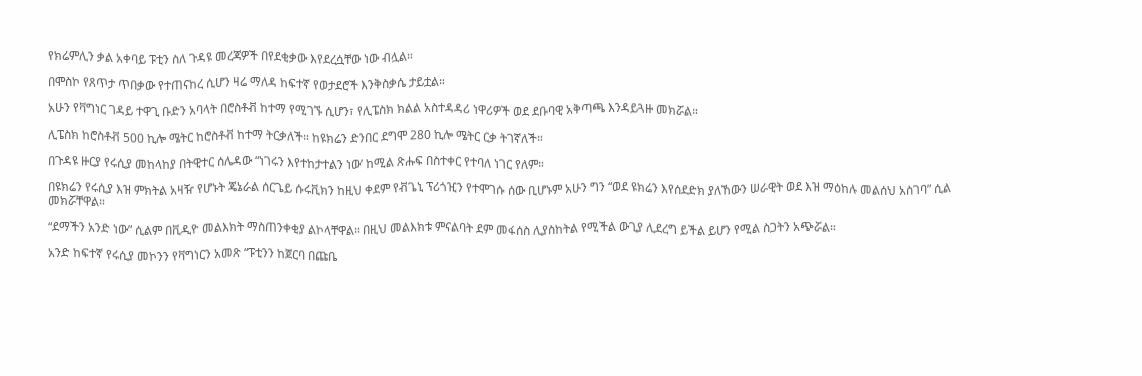የክሬምሊን ቃል አቀባይ ፑቲን ስለ ጉዳዩ መረጃዎች በየደቂቃው እየደረሷቸው ነው ብሏል።

በሞስኮ የጸጥታ ጥበቃው የተጠናከረ ሲሆን ዛሬ ማለዳ ከፍተኛ የወታደሮች እንቅስቃሴ ታይቷል።

አሁን የቫግነር ገዳይ ተዋጊ ቡድን አባላት በሮስቶቭ ከተማ የሚገኙ ሲሆን፣ የሊፔስክ ክልል አስተዳዳሪ ነዋሪዎች ወደ ደቡባዊ አቅጣጫ እንዳይጓዙ መክሯል።

ሊፔስክ ከሮስቶቭ 500 ኪሎ ሜትር ከሮስቶቭ ከተማ ትርቃለች። ከዩክሬን ድንበር ደግሞ 280 ኪሎ ሜትር ርቃ ትገኛለች።

በጉዳዩ ዙርያ የሩሲያ መከላከያ በትዊተር ሰሌዳው “ነገሩን እየተከታተልን ነው’ ከሚል ጽሑፍ በስተቀር የተባለ ነገር የለም።

በዩክሬን የሩሲያ እዝ ምክትል አዛዥ የሆኑት ጄኔራል ሰርጌይ ሱሩቪክን ከዚህ ቀደም የቭጌኒ ፕሪጎዢን የተሞገሱ ሰው ቢሆኑም አሁን ግን “ወደ ዩክሬን እየሰደድክ ያለኸውን ሠራዊት ወደ እዝ ማዕከሉ መልሰህ አስገባ” ሲል መክሯቸዋል።

“ደማችን አንድ ነው” ሲልም በቪዲዮ መልእክት ማስጠንቀቂያ ልኮላቸዋል። በዚህ መልእክቱ ምናልባት ደም መፋሰስ ሊያስከትል የሚችል ውጊያ ሊደረግ ይችል ይሆን የሚል ስጋትን አጭሯል።

አንድ ከፍተኛ የሩሲያ መኮንን የቫግነርን አመጽ “ፑቲንን ከጀርባ በጩቤ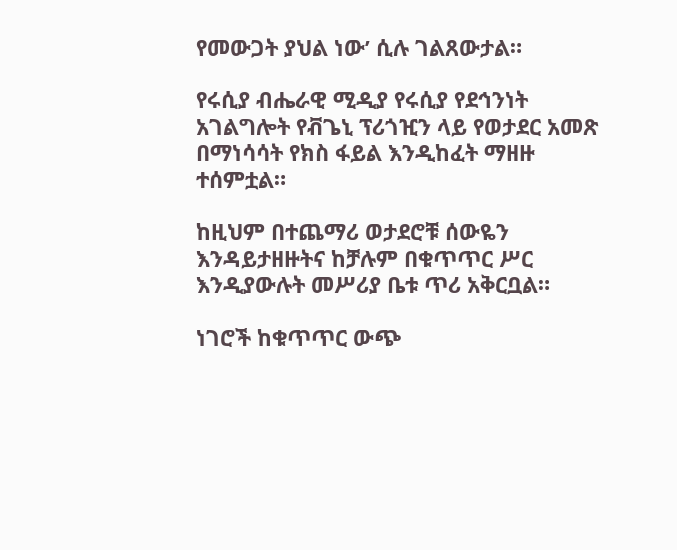የመውጋት ያህል ነው’ ሲሉ ገልጸውታል።

የሩሲያ ብሔራዊ ሚዲያ የሩሲያ የደኅንነት አገልግሎት የቭጌኒ ፕሪጎዢን ላይ የወታደር አመጽ በማነሳሳት የክስ ፋይል እንዲከፈት ማዘዙ ተሰምቷል።

ከዚህም በተጨማሪ ወታደሮቹ ሰውዬን እንዳይታዘዙትና ከቻሉም በቁጥጥር ሥር እንዲያውሉት መሥሪያ ቤቱ ጥሪ አቅርቧል።

ነገሮች ከቁጥጥር ውጭ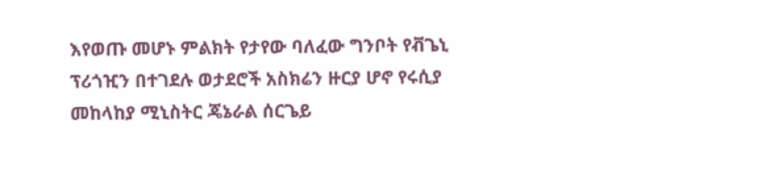እየወጡ መሆኑ ምልክት የታየው ባለፈው ግንቦት የቭጌኒ ፕሪጎዢን በተገደሉ ወታደሮች አስክሬን ዙርያ ሆኖ የሩሲያ መከላከያ ሚኒስትር ጄኔራል ሰርጌይ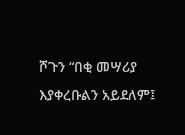ሾጉን “በቂ መሣሪያ እያቀረቡልን አይደለም፤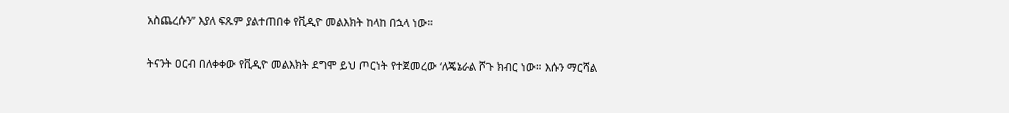አስጨረሱን” እያለ ፍጹም ያልተጠበቀ የቪዲዮ መልእክት ከላከ በኋላ ነው።

ትናንት ዐርብ በለቀቀው የቪዲዮ መልእክት ደግሞ ይህ ጦርነት የተጀመረው ‘ለጄኔራል ሾጉ ክብር ነው። እሱን ማርሻል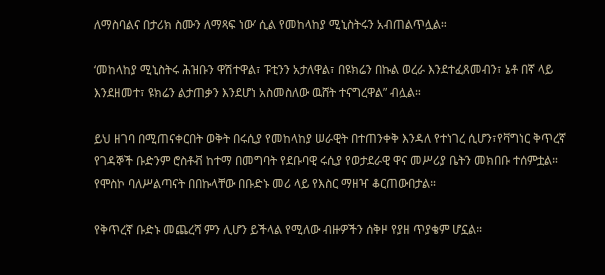ለማስባልና በታሪክ ስሙን ለማጻፍ ነው’ ሲል የመከላከያ ሚኒስትሩን አብጠልጥሏል።

‘መከላከያ ሚኒስትሩ ሕዝቡን ዋሽተዋል፣ ፑቲንን አታለዋል፣ በዩክሬን በኩል ወረራ እንደተፈጸመብን፣ ኔቶ በኛ ላይ እንደዘመተ፣ ዩክሬን ልታጠቃን እንደሆነ አስመስለው ዉሸት ተናግረዋል” ብሏል።

ይህ ዘገባ በሚጠናቀርበት ወቅት በሩሲያ የመከላከያ ሠራዊት በተጠንቀቅ እንዳለ የተነገረ ሲሆን፣የቫግነር ቅጥረኛ የገዳኞች ቡድንም ሮስቶቭ ከተማ በመግባት የደቡባዊ ሩሲያ የወታደራዊ ዋና መሥሪያ ቤትን መክበቡ ተሰምቷል። የሞስኮ ባለሥልጣናት በበኩላቸው በቡድኑ መሪ ላይ የእስር ማዘዣ ቆርጠውበታል።

የቅጥረኛ ቡድኑ መጨረሻ ምን ሊሆን ይችላል የሚለው ብዙዎችን ሰቅዞ የያዘ ጥያቄም ሆኗል።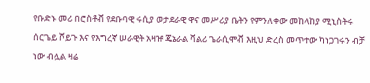የቡድኑ መሪ በሮስቶቭ የደቡባዊ ሩሲያ ወታደራዊ ዋና መሥሪያ ቤትን የምንለቀው መከላከያ ሚኒስትሩ ሰርጌይ ሾይጉ እና የእግረኛ ሠራዊት አዛዡ ጄኔራል ቫልሪ ጌራሲሞቭ እዚህ ድረስ መጥተው ካነጋገሩን ብቻ ነው ብሏል ዛሬ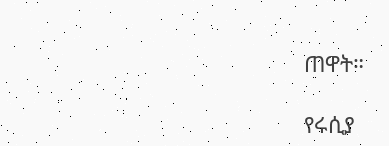ጠዋት።

የሩሲያ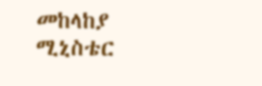መከላከያ ሚኒስቴር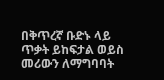በቅጥረኛ ቡድኑ ላይ ጥቃት ይከፍታል ወይስ መሪውን ለማግባባት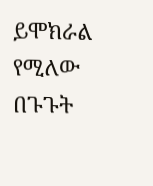ይሞክራል የሚለው በጉጉት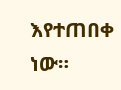እየተጠበቀ ነው።